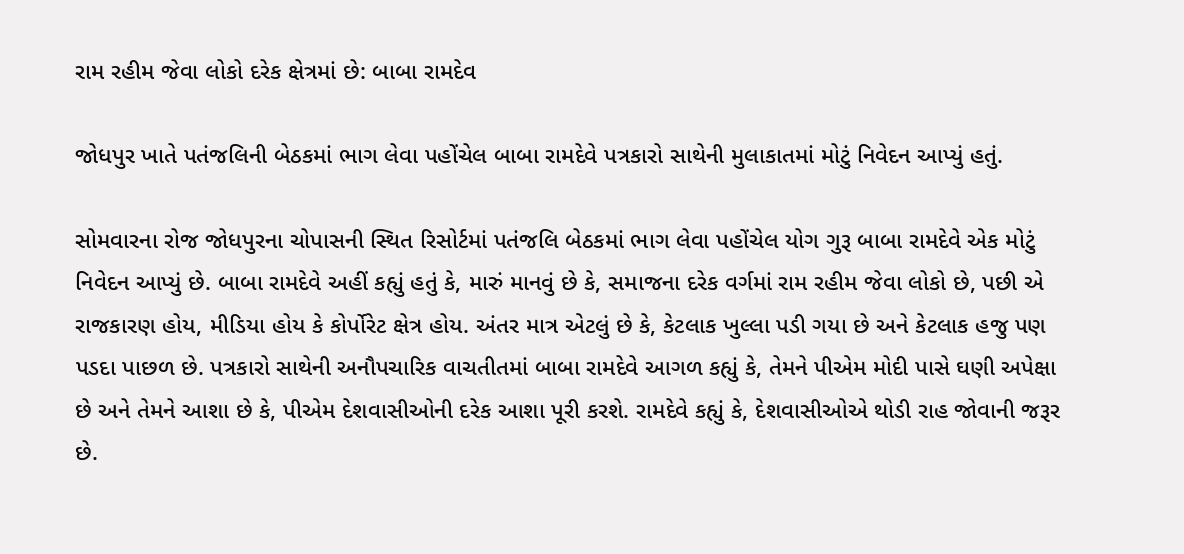રામ રહીમ જેવા લોકો દરેક ક્ષેત્રમાં છે: બાબા રામદેવ

જોધપુર ખાતે પતંજલિની બેઠકમાં ભાગ લેવા પહોંચેલ બાબા રામદેવે પત્રકારો સાથેની મુલાકાતમાં મોટું નિવેદન આપ્યું હતું.

સોમવારના રોજ જોધપુરના ચોપાસની સ્થિત રિસોર્ટમાં પતંજલિ બેઠકમાં ભાગ લેવા પહોંચેલ યોગ ગુરૂ બાબા રામદેવે એક મોટું નિવેદન આપ્યું છે. બાબા રામદેવે અહીં કહ્યું હતું કે, મારું માનવું છે કે, સમાજના દરેક વર્ગમાં રામ રહીમ જેવા લોકો છે, પછી એ રાજકારણ હોય, મીડિયા હોય કે કોર્પોરેટ ક્ષેત્ર હોય. અંતર માત્ર એટલું છે કે, કેટલાક ખુલ્લા પડી ગયા છે અને કેટલાક હજુ પણ પડદા પાછળ છે. પત્રકારો સાથેની અનૌપચારિક વાચતીતમાં બાબા રામદેવે આગળ કહ્યું કે, તેમને પીએમ મોદી પાસે ઘણી અપેક્ષા છે અને તેમને આશા છે કે, પીએમ દેશવાસીઓની દરેક આશા પૂરી કરશે. રામદેવે કહ્યું કે, દેશવાસીઓએ થોડી રાહ જોવાની જરૂર છે.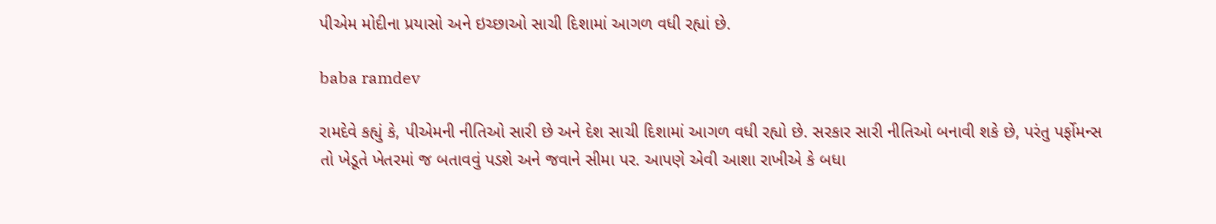પીએમ મોદીના પ્રયાસો અને ઇચ્છાઓ સાચી દિશામાં આગળ વધી રહ્યાં છે.

baba ramdev

રામદેવે કહ્યું કે, પીએમની નીતિઓ સારી છે અને દેશ સાચી દિશામાં આગળ વધી રહ્યો છે. સરકાર સારી નીતિઓ બનાવી શકે છે, પરંતુ પર્ફોમન્સ તો ખેડૂતે ખેતરમાં જ બતાવવું પડશે અને જવાને સીમા પર. આપણે એવી આશા રાખીએ કે બધા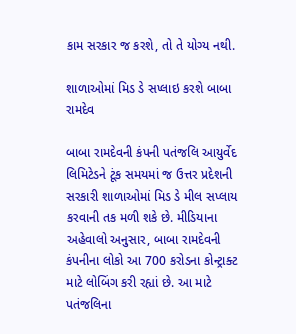કામ સરકાર જ કરશે, તો તે યોગ્ય નથી.

શાળાઓમાં મિડ ડે સપ્લાઇ કરશે બાબા રામદેવ

બાબા રામદેવની કંપની પતંજલિ આયુર્વેદ લિમિટેડને ટૂંક સમયમાં જ ઉત્તર પ્રદેશની સરકારી શાળાઓમાં મિડ ડે મીલ સપ્લાય કરવાની તક મળી શકે છે. મીડિયાના અહેવાલો અનુસાર, બાબા રામદેવની કંપનીના લોકો આ 700 કરોડના કોન્ટ્રાક્ટ માટે લોબિંગ કરી રહ્યાં છે. આ માટે પતંજલિના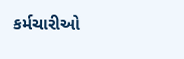કર્મચારીઓ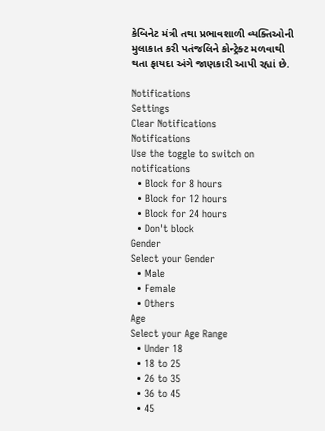કેબિનેટ મંત્રી તથા પ્રભાવશાળી વ્યક્તિઓની મુલાકાત કરી પતંજલિને કોન્ટ્રેક્ટ મળવાથી થતા ફાયદા અંગે જાણકારી આપી રહ્યાં છે.

Notifications
Settings
Clear Notifications
Notifications
Use the toggle to switch on notifications
  • Block for 8 hours
  • Block for 12 hours
  • Block for 24 hours
  • Don't block
Gender
Select your Gender
  • Male
  • Female
  • Others
Age
Select your Age Range
  • Under 18
  • 18 to 25
  • 26 to 35
  • 36 to 45
  • 45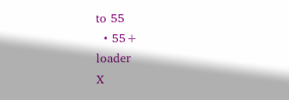to 55
  • 55+
loader
X